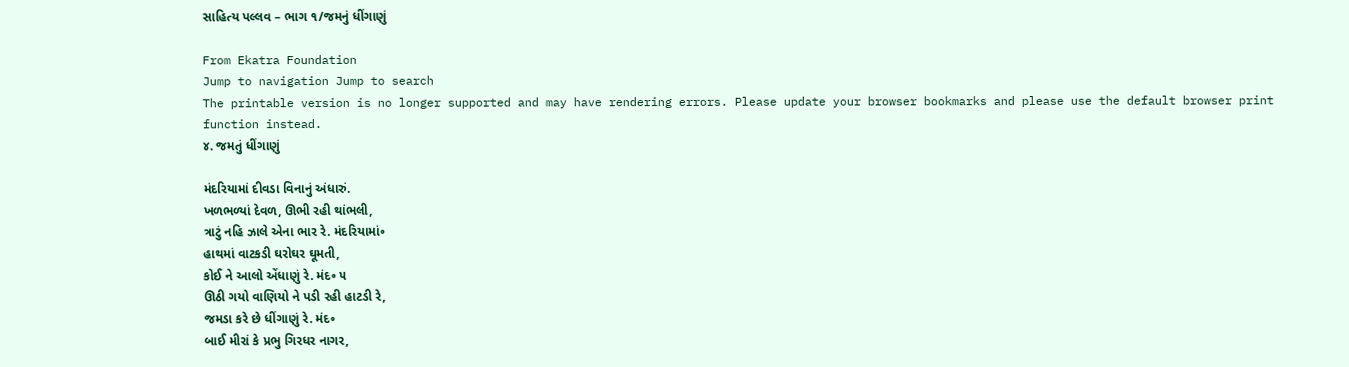સાહિત્ય પલ્લવ – ભાગ ૧/જમનું ધીંગાણું

From Ekatra Foundation
Jump to navigation Jump to search
The printable version is no longer supported and may have rendering errors. Please update your browser bookmarks and please use the default browser print function instead.
૪. જમતું ધીંગાણું

મંદરિયામાં દીવડા વિનાનું અંધારું.
ખળભળ્યાં દેવળ, ઊભી રહી થાંભલી,
ત્રાટું નહિ ઝાલે એના ભાર રે. મંદરિયામાં૰
હાથમાં વાટકડી ઘરોઘર ઘૂમતી,
કોઈ ને આલો એંધાણું રે. મંદ૰ ૫
ઊઠી ગયો વાણિયો ને પડી રહી હાટડી રે,
જમડા કરે છે ધીંગાણું રે. મંદ૰
બાઈ મીરાં કે પ્રભુ ગિરધર નાગર,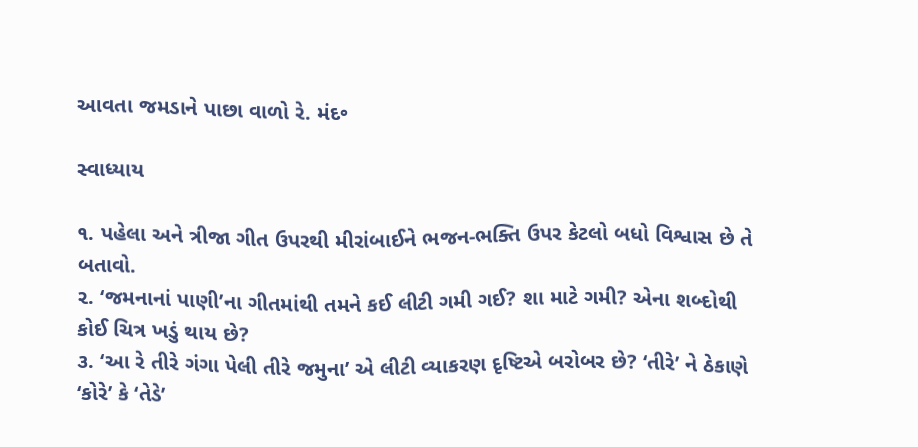આવતા જમડાને પાછા વાળો રે. મંદ૰

સ્વાધ્યાય

૧. પહેલા અને ત્રીજા ગીત ઉપરથી મીરાંબાઈને ભજન-ભક્તિ ઉપર કેટલો બધો વિશ્વાસ છે તે બતાવો.
૨. ‘જમનાનાં પાણી’ના ગીતમાંથી તમને કઈ લીટી ગમી ગઈ? શા માટે ગમી? એના શબ્દોથી કોઈ ચિત્ર ખડું થાય છે?
૩. ‘આ રે તીરે ગંગા પેલી તીરે જમુના’ એ લીટી વ્યાકરણ દૃષ્ટિએ બરોબર છે? ‘તીરે’ ને ઠેકાણે ‘કોરે’ કે ‘તેડે’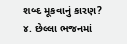શબ્દ મૂકવાનું કારણ?
૪. છેલ્લા ભજનમાં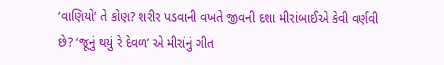‘વાણિયો’ તે કોણ? શરીર પડવાની વખતે જીવની દશા મીરાંબાઈએ કેવી વર્ણવી છે? ‘જૂનું થયું રે દેવળ’ એ મીરાંનું ગીત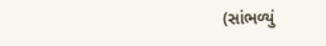(સાંભળ્યું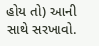હોય તો) આની સાથે સરખાવો.